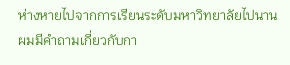ห่างหายไปจากการเรียนระดับมหาวิทยาลัยไปนาน ผมมีคำถามเกี่ยวกับกา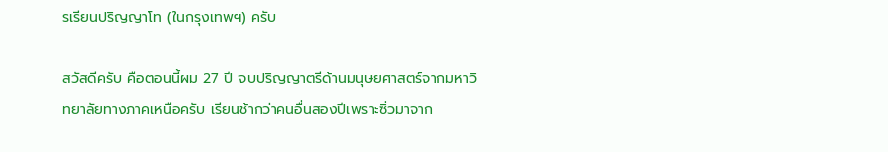รเรียนปริญญาโท (ในกรุงเทพฯ) ครับ

สวัสดีครับ คือตอนนี้ผม 27 ปี จบปริญญาตรีด้านมนุษยศาสตร์จากมหาวิทยาลัยทางภาคเหนือครับ เรียนช้ากว่าคนอื่นสองปีเพราะซิ่วมาจาก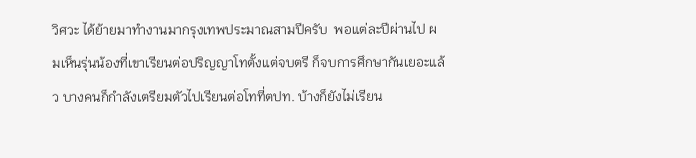วิศวะ ได้ย้ายมาทำงานมากรุงเทพประมาณสามปีครับ  พอแต่ละปีผ่านไป ผมเห็นรุ่นน้องที่เขาเรียนต่อปริญญาโทตั้งแต่จบตรี ก็จบการศึกษากันเยอะแล้ว บางคนก็กำลังเตรียมตัวไปเรียนต่อโทที่ตปท. บ้างก็ยังไม่เรียน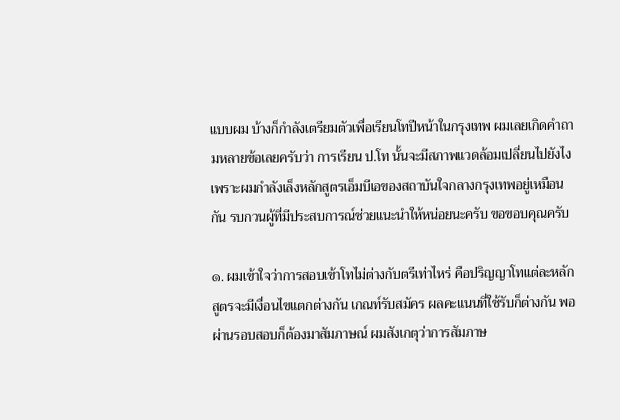แบบผม บ้างก็กำลังเตรียมตัวเพื่อเรียนโทปีหน้าในกรุงเทพ ผมเลยเกิดคำถามหลายข้อเลยครับว่า การเรียน ป.โท นั้นจะมีสภาพแวดล้อมเปลี่ยนไปยังไง เพราะผมกำลังเล็งหลักสูตรเอ็มบีเอของสถาบันใจกลางกรุงเทพอยู่เหมือนกัน รบกวนผู้ที่มีประสบการณ์ช่วยแนะนำให้หน่อยนะครับ ขอขอบคุณครับ

๑. ผมเข้าใจว่าการสอบเข้าโทไม่ต่างกับตรีเท่าไหร่ คือปริญญาโทแต่ละหลักสูตรจะมีเงื่อนไขแตกต่างกัน เกณท์รับสมัคร ผลคะแนนที่ใช้รับก็ต่างกัน พอผ่านรอบสอบก็ต้องมาสัมภาษณ์ ผมสังเกตุว่าการสัมภาษ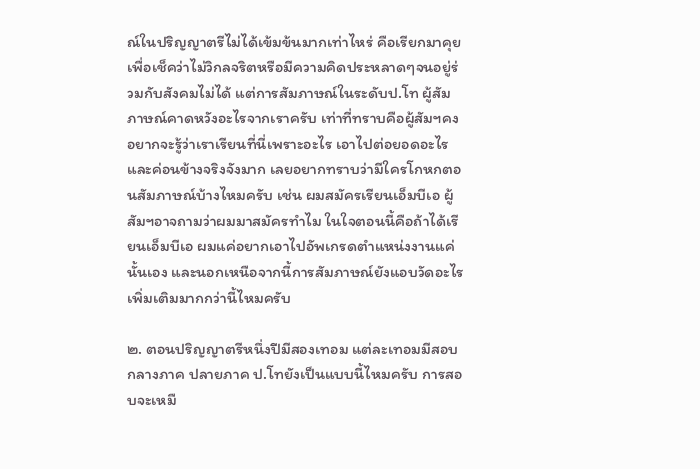ณ์ในปริญญาตรีไม่ได้เข้มข้นมากเท่าไหร่ คือเรียกมาคุยเพื่อเช็คว่าไม่วิกลจริตหรือมีความคิดประหลาดๆจนอยู่ร่วมกับสังคมไม่ได้ แต่การสัมภาษณ์ในระดับป.โท ผู้สัมภาษณ์คาดหวังอะไรจากเราครับ เท่าที่ทราบคือผู้สัมฯคงอยากจะรู้ว่าเราเรียนที่นี่เพราะอะไร เอาไปต่อยอดอะไร และค่อนข้างจริงจังมาก เลยอยากทราบว่ามีใครโกหกตอนสัมภาษณ์บ้างไหมครับ เช่น ผมสมัครเรียนเอ็มบีเอ ผู้สัมฯอาจถามว่าผมมาสมัครทำไม ในใจตอนนี้คือถ้าได้เรียนเอ็มบีเอ ผมแค่อยากเอาไปอัพเกรดตำแหน่งงานแค่นั้นเอง และนอกเหนือจากนี้การสัมภาษณ์ยังแอบวัดอะไรเพิ่มเติมมากกว่านี้ไหมครับ

๒. ตอนปริญญาตรีหนึ่งปีมีสองเทอม แต่ละเทอมมีสอบกลางภาค ปลายภาค ป.โทยังเป็นแบบนี้ไหมครับ การสอบจะเหมื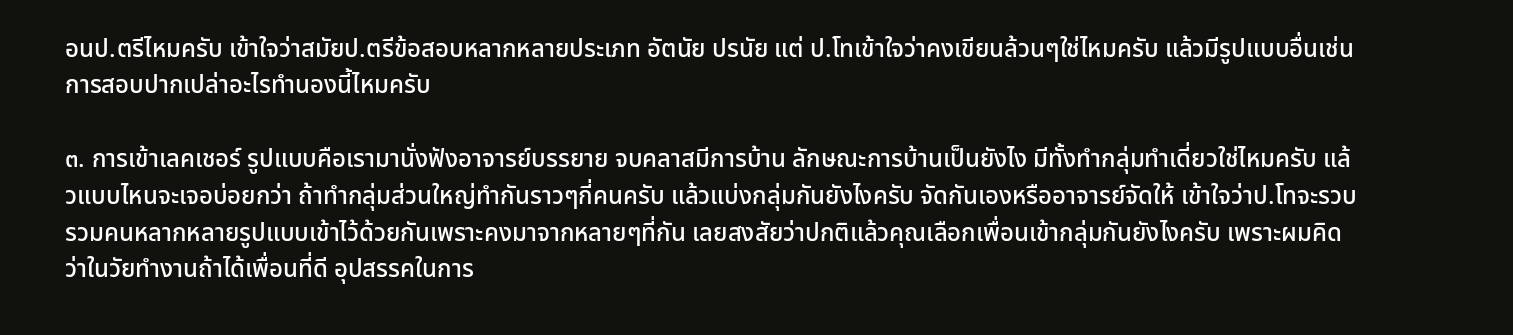อนป.ตรีไหมครับ เข้าใจว่าสมัยป.ตรีข้อสอบหลากหลายประเภท อัตนัย ปรนัย แต่ ป.โทเข้าใจว่าคงเขียนล้วนๆใช่ไหมครับ แล้วมีรูปแบบอื่นเช่นการสอบปากเปล่าอะไรทำนองนี้ไหมครับ

๓. การเข้าเลคเชอร์ รูปแบบคือเรามานั่งฟังอาจารย์บรรยาย จบคลาสมีการบ้าน ลักษณะการบ้านเป็นยังไง มีทั้งทำกลุ่มทำเดี่ยวใช่ไหมครับ แล้วแบบไหนจะเจอบ่อยกว่า ถ้าทำกลุ่มส่วนใหญ่ทำกันราวๆกี่คนครับ แล้วแบ่งกลุ่มกันยังไงครับ จัดกันเองหรืออาจารย์จัดให้ เข้าใจว่าป.โทจะรวบรวมคนหลากหลายรูปแบบเข้าไว้ด้วยกันเพราะคงมาจากหลายๆที่กัน เลยสงสัยว่าปกติแล้วคุณเลือกเพื่อนเข้ากลุ่มกันยังไงครับ เพราะผมคิดว่าในวัยทำงานถ้าได้เพื่อนที่ดี อุปสรรคในการ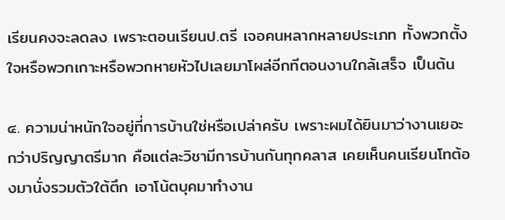เรียนคงจะลดลง เพราะตอนเรียนป.ตรี เจอคนหลากหลายประเภท ทั้งพวกตั้งใจหรือพวกเกาะหรือพวกหายหัวไปเลยมาโผล่อีกทีตอนงานใกล้เสร็จ เป็นต้น

๔. ความน่าหนักใจอยู่ที่การบ้านใช่หรือเปล่าครับ เพราะผมได้ยินมาว่างานเยอะกว่าปริญญาตรีมาก คือแต่ละวิชามีการบ้านกันทุกคลาส เคยเห็นคนเรียนโทต้องมานั่งรวมตัวใต้ตึก เอาโน้ตบุคมาทำงาน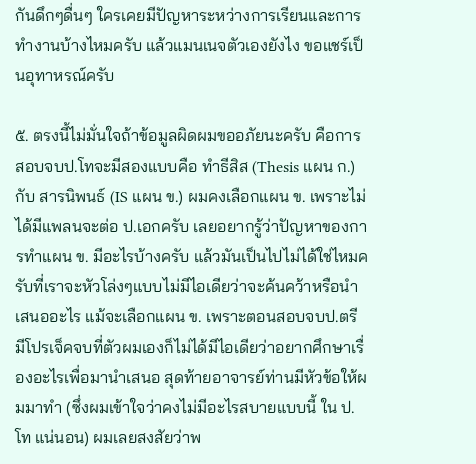กันดึกๆดื่นๆ ใครเคยมีปัญหาระหว่างการเรียนและการทำงานบ้างไหมครับ แล้วแมนเนจตัวเองยังไง ขอแชร์เป็นอุทาหรณ์ครับ

๕. ตรงนี้ไม่มั่นใจถ้าข้อมูลผิดผมขออภัยนะครับ คือการสอบจบป.โทจะมีสองแบบคือ ทำธีสิส (Thesis แผน ก.) กับ สารนิพนธ์ (IS แผน ข.) ผมคงเลือกแผน ข. เพราะไม่ได้มีแพลนจะต่อ ป.เอกครับ เลยอยากรู้ว่าปัญหาของการทำแผน ข. มีอะไรบ้างครับ แล้วมันเป็นไปไม่ได้ใช่ไหมครับที่เราจะหัวโล่งๆแบบไม่มีไอเดียว่าจะค้นคว้าหรือนำเสนออะไร แม้จะเลือกแผน ข. เพราะตอนสอบจบป.ตรี มีโปรเจ็คจบที่ตัวผมเองก็ไม่ได้มีไอเดียว่าอยากศึกษาเรื่องอะไรเพื่อมานำเสนอ สุดท้ายอาจารย์ท่านมีหัวข้อให้ผมมาทำ (ซึ่งผมเข้าใจว่าคงไม่มีอะไรสบายแบบนี้ ใน ป.โท แน่นอน) ผมเลยสงสัยว่าพ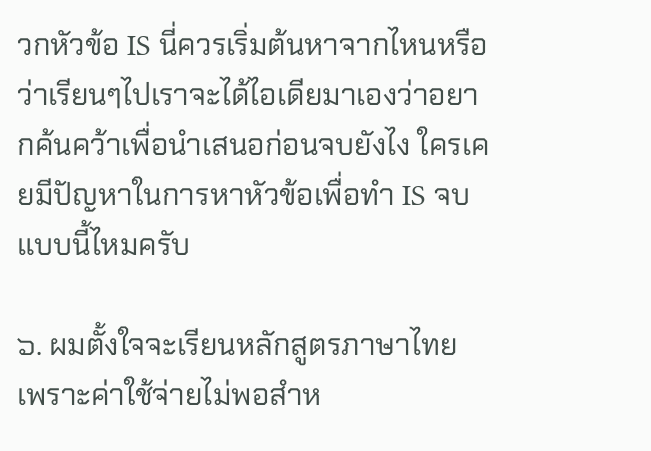วกหัวข้อ IS นี่ควรเริ่มต้นหาจากไหนหรือว่าเรียนๆไปเราจะได้ไอเดียมาเองว่าอยากค้นคว้าเพื่อนำเสนอก่อนจบยังไง ใครเคยมีปัญหาในการหาหัวข้อเพื่อทำ IS จบแบบนี้ไหมครับ

๖. ผมตั้งใจจะเรียนหลักสูตรภาษาไทย เพราะค่าใช้จ่ายไม่พอสำห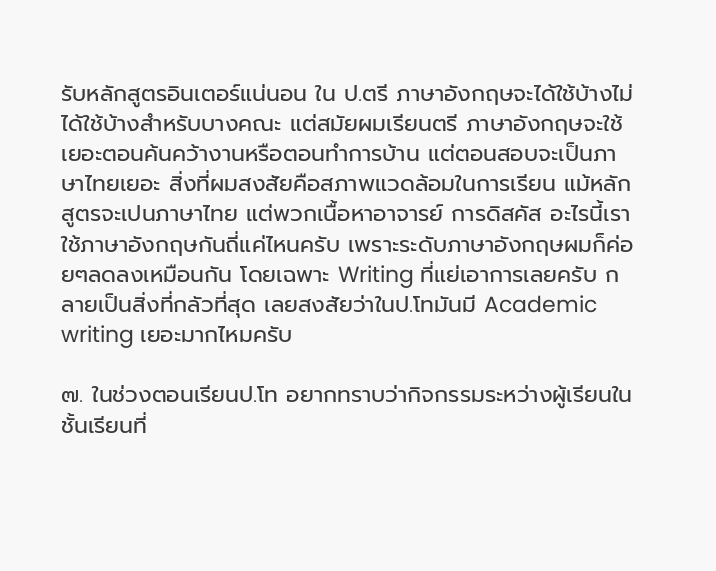รับหลักสูตรอินเตอร์แน่นอน ใน ป.ตรี ภาษาอังกฤษจะได้ใช้บ้างไม่ได้ใช้บ้างสำหรับบางคณะ แต่สมัยผมเรียนตรี ภาษาอังกฤษจะใช้เยอะตอนค้นคว้างานหรือตอนทำการบ้าน แต่ตอนสอบจะเป็นภาษาไทยเยอะ สิ่งที่ผมสงสัยคือสภาพแวดล้อมในการเรียน แม้หลักสูตรจะเปนภาษาไทย แต่พวกเนื้อหาอาจารย์ การดิสคัส อะไรนี้เราใช้ภาษาอังกฤษกันถี่แค่ไหนครับ เพราะระดับภาษาอังกฤษผมก็ค่อยๆลดลงเหมือนกัน โดยเฉพาะ Writing ที่แย่เอาการเลยครับ กลายเป็นสิ่งที่กลัวที่สุด เลยสงสัยว่าในป.โทมันมี Academic writing เยอะมากไหมครับ

๗. ในช่วงตอนเรียนป.โท อยากทราบว่ากิจกรรมระหว่างผู้เรียนในชั้นเรียนที่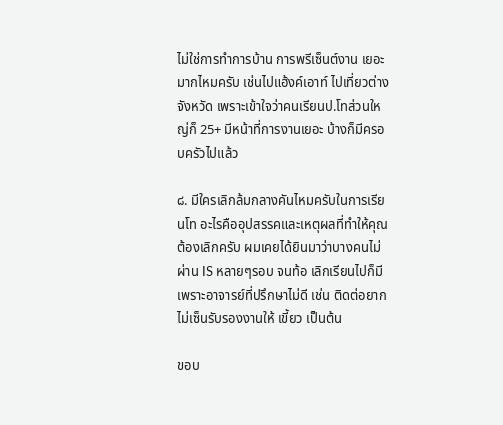ไม่ใช่การทำการบ้าน การพรีเซ็นต์งาน เยอะมากไหมครับ เช่นไปแฮ้งค์เอาท์ ไปเที่ยวต่างจังหวัด เพราะเข้าใจว่าคนเรียนป.โทส่วนใหญ่ก็ 25+ มีหน้าที่การงานเยอะ บ้างก็มีครอบครัวไปแล้ว

๘. มีใครเลิกล้มกลางคันไหมครับในการเรียนโท อะไรคืออุปสรรคและเหตุผลที่ทำให้คุณต้องเลิกครับ ผมเคยได้ยินมาว่าบางคนไม่ผ่าน IS หลายๆรอบ จนท้อ เลิกเรียนไปก็มีเพราะอาจารย์ที่ปรึกษาไม่ดี เช่น ติดต่อยาก ไม่เซ็นรับรองงานให้ เขี้ยว เป็นต้น

ขอบ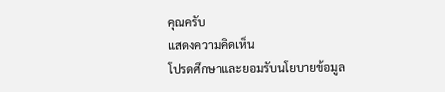คุณครับ
แสดงความคิดเห็น
โปรดศึกษาและยอมรับนโยบายข้อมูล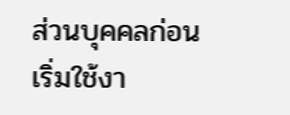ส่วนบุคคลก่อนเริ่มใช้งา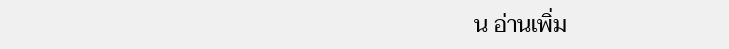น อ่านเพิ่ม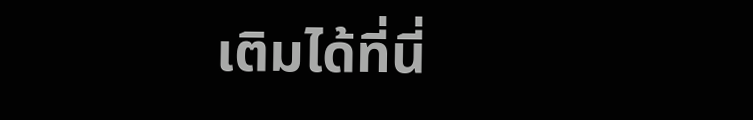เติมได้ที่นี่